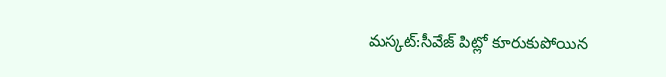మస్కట్:సీవేజ్ పిట్లో కూరుకుపోయిన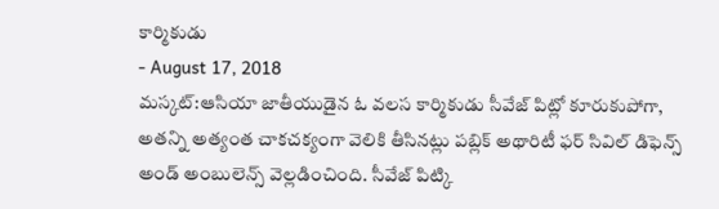కార్మికుడు
- August 17, 2018
మస్కట్:ఆసియా జాతీయుడైన ఓ వలస కార్మికుడు సీవేజ్ పిట్లో కూరుకుపోగా, అతన్ని అత్యంత చాకచక్యంగా వెలికి తీసినట్లు పబ్లిక్ అథారిటీ ఫర్ సివిల్ డిఫెన్స్ అండ్ అంబులెన్స్ వెల్లడించింది. సీవేజ్ పిట్కి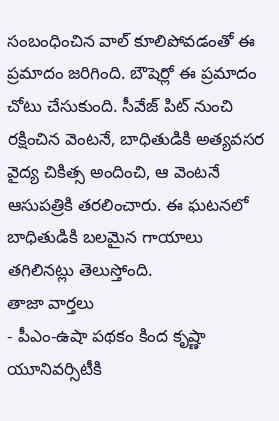సంబంధించిన వాల్ కూలిపోవడంతో ఈ ప్రమాదం జరిగింది. బౌషెర్లో ఈ ప్రమాదం చోటు చేసుకుంది. సీవేజ్ పిట్ నుంచి రక్షించిన వెంటనే, బాధితుడికి అత్యవసర వైద్య చికిత్స అందించి, ఆ వెంటనే ఆసుపత్రికి తరలించారు. ఈ ఘటనలో బాధితుడికి బలమైన గాయాలు తగిలినట్లు తెలుస్తోంది.
తాజా వార్తలు
- పీఎం-ఉషా పథకం కింద కృష్ణా యూనివర్సిటీకి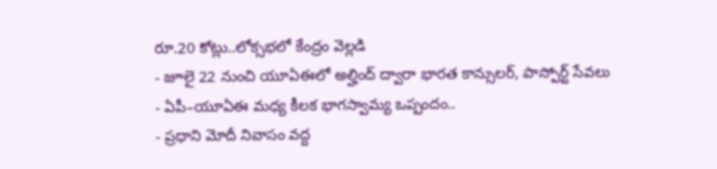రూ.20 కోట్లు..లోక్సభలో కేంద్రం వెల్లడి
- జూలై 22 నుంచి యూఏఈలో అల్హింద్ ద్వారా భారత కాన్సులర్, పాస్పోర్ట్ సేవలు
- ఏపీ–యూఏఈ మధ్య కీలక భాగస్వామ్య ఒప్పందం..
- ప్రధాని మోదీ నివాసం వద్ద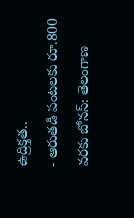ఉద్రిక్తత..
- ఆరుతడి పంటలకు రూ.800 వరకు బోనస్: తెలంగాణ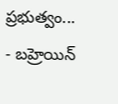ప్రభుత్వం...
- బహ్రెయిన్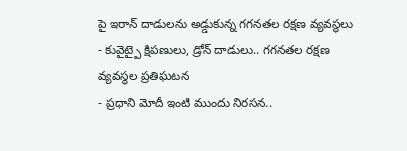పై ఇరాన్ దాడులను అడ్డుకున్న గగనతల రక్షణ వ్యవస్థలు
- కువైట్పై క్షిపణులు, డ్రోన్ దాడులు.. గగనతల రక్షణ వ్యవస్థల ప్రతిఘటన
- ప్రధాని మోదీ ఇంటి ముందు నిరసన..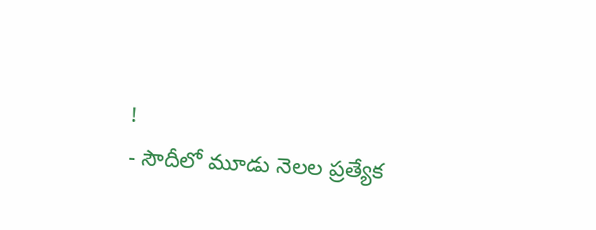!
- సౌదీలో మూడు నెలల ప్రత్యేక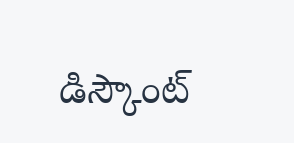డిస్కౌంట్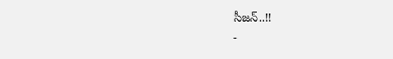సీజన్..!!
-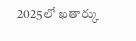2025లో ఖతార్కు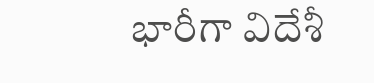భారీగా విదేశీ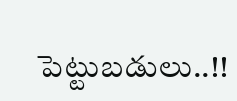పెట్టుబడులు..!!